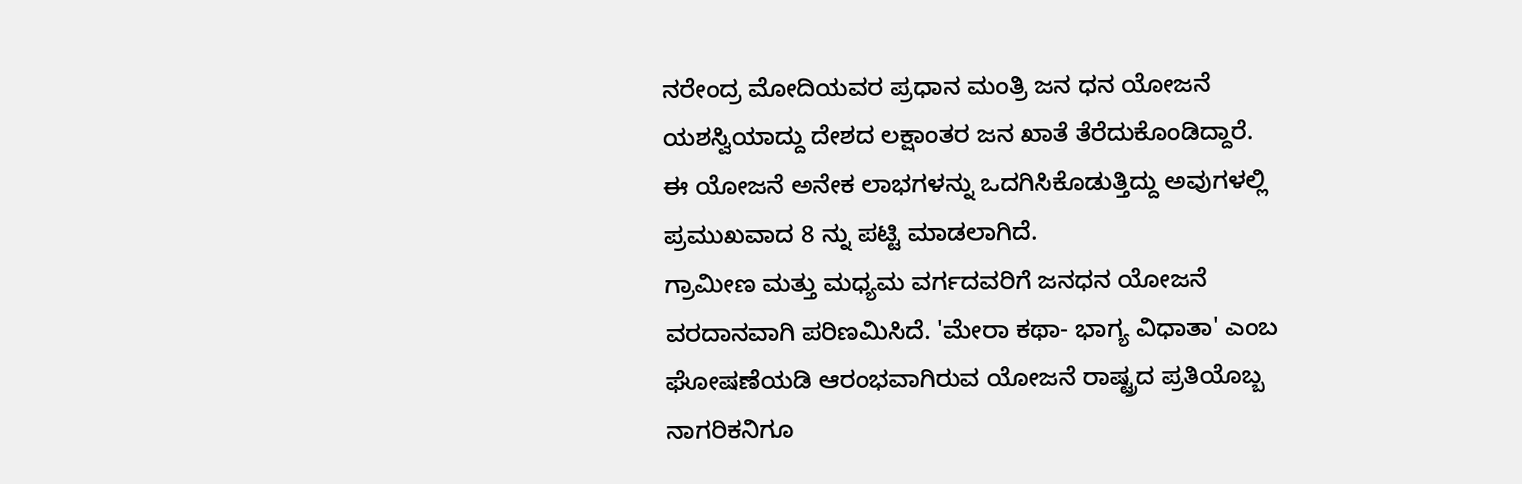ನರೇಂದ್ರ ಮೋದಿಯವರ ಪ್ರಧಾನ ಮಂತ್ರಿ ಜನ ಧನ ಯೋಜನೆ ಯಶಸ್ವಿಯಾದ್ದು ದೇಶದ ಲಕ್ಷಾಂತರ ಜನ ಖಾತೆ ತೆರೆದುಕೊಂಡಿದ್ದಾರೆ. ಈ ಯೋಜನೆ ಅನೇಕ ಲಾಭಗಳನ್ನು ಒದಗಿಸಿಕೊಡುತ್ತಿದ್ದು ಅವುಗಳಲ್ಲಿ ಪ್ರಮುಖವಾದ 8 ನ್ನು ಪಟ್ಟಿ ಮಾಡಲಾಗಿದೆ.
ಗ್ರಾಮೀಣ ಮತ್ತು ಮಧ್ಯಮ ವರ್ಗದವರಿಗೆ ಜನಧನ ಯೋಜನೆ ವರದಾನವಾಗಿ ಪರಿಣಮಿಸಿದೆ. 'ಮೇರಾ ಕಥಾ- ಭಾಗ್ಯ ವಿಧಾತಾ' ಎಂಬ ಘೋಷಣೆಯಡಿ ಆರಂಭವಾಗಿರುವ ಯೋಜನೆ ರಾಷ್ಟ್ರದ ಪ್ರತಿಯೊಬ್ಬ ನಾಗರಿಕನಿಗೂ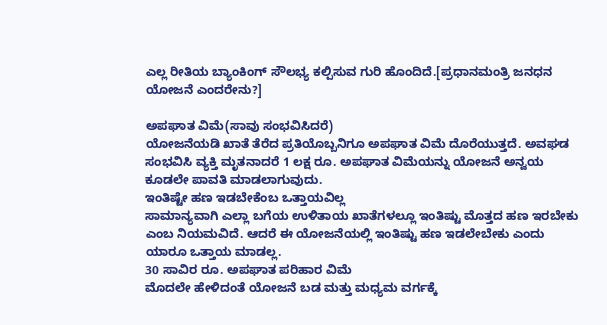ಎಲ್ಲ ರೀತಿಯ ಬ್ಯಾಂಕಿಂಗ್ ಸೌಲಭ್ಯ ಕಲ್ಪಿಸುವ ಗುರಿ ಹೊಂದಿದೆ.[ಪ್ರಧಾನಮಂತ್ರಿ ಜನಧನ ಯೋಜನೆ ಎಂದರೇನು?]

ಅಪಘಾತ ವಿಮೆ(ಸಾವು ಸಂಭವಿಸಿದರೆ)
ಯೋಜನೆಯಡಿ ಖಾತೆ ತೆರೆದ ಪ್ರತಿಯೊಬ್ಬನಿಗೂ ಅಪಘಾತ ವಿಮೆ ದೊರೆಯುತ್ತದೆ. ಅವಘಡ ಸಂಭವಿಸಿ ವ್ಯಕ್ತಿ ಮೃತನಾದರೆ 1 ಲಕ್ಷ ರೂ. ಅಪಘಾತ ವಿಮೆಯನ್ನು ಯೋಜನೆ ಅನ್ವಯ ಕೂಡಲೇ ಪಾವತಿ ಮಾಡಲಾಗುವುದು.
ಇಂತಿಷ್ಟೇ ಹಣ ಇಡಬೇಕೆಂಬ ಒತ್ತಾಯವಿಲ್ಲ
ಸಾಮಾನ್ಯವಾಗಿ ಎಲ್ಲಾ ಬಗೆಯ ಉಳಿತಾಯ ಖಾತೆಗಳಲ್ಲೂ ಇಂತಿಷ್ಟು ಮೊತ್ತದ ಹಣ ಇರಬೇಕು ಎಂಬ ನಿಯಮವಿದೆ. ಆದರೆ ಈ ಯೋಜನೆಯಲ್ಲಿ ಇಂತಿಷ್ಟು ಹಣ ಇಡಲೇಬೇಕು ಎಂದು ಯಾರೂ ಒತ್ತಾಯ ಮಾಡಲ್ಲ.
30 ಸಾವಿರ ರೂ. ಅಪಘಾತ ಪರಿಹಾರ ವಿಮೆ
ಮೊದಲೇ ಹೇಳಿದಂತೆ ಯೋಜನೆ ಬಡ ಮತ್ತು ಮಧ್ಯಮ ವರ್ಗಕ್ಕೆ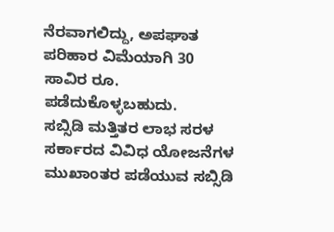ನೆರವಾಗಲಿದ್ದು, ಅಪಘಾತ ಪರಿಹಾರ ವಿಮೆಯಾಗಿ 30 ಸಾವಿರ ರೂ. ಪಡೆದುಕೊಳ್ಳಬಹುದು.
ಸಬ್ಸಿಡಿ ಮತ್ತಿತರ ಲಾಭ ಸರಳ
ಸರ್ಕಾರದ ವಿವಿಧ ಯೋಜನೆಗಳ ಮುಖಾಂತರ ಪಡೆಯುವ ಸಬ್ಸಿಡಿ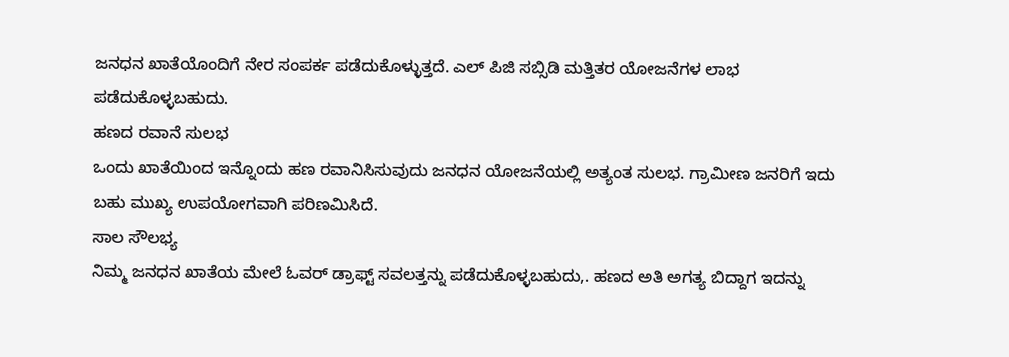ಜನಧನ ಖಾತೆಯೊಂದಿಗೆ ನೇರ ಸಂಪರ್ಕ ಪಡೆದುಕೊಳ್ಳುತ್ತದೆ. ಎಲ್ ಪಿಜಿ ಸಬ್ಸಿಡಿ ಮತ್ತಿತರ ಯೋಜನೆಗಳ ಲಾಭ ಪಡೆದುಕೊಳ್ಳಬಹುದು.
ಹಣದ ರವಾನೆ ಸುಲಭ
ಒಂದು ಖಾತೆಯಿಂದ ಇನ್ನೊಂದು ಹಣ ರವಾನಿಸಿಸುವುದು ಜನಧನ ಯೋಜನೆಯಲ್ಲಿ ಅತ್ಯಂತ ಸುಲಭ. ಗ್ರಾಮೀಣ ಜನರಿಗೆ ಇದು ಬಹು ಮುಖ್ಯ ಉಪಯೋಗವಾಗಿ ಪರಿಣಮಿಸಿದೆ.
ಸಾಲ ಸೌಲಭ್ಯ
ನಿಮ್ಮ ಜನಧನ ಖಾತೆಯ ಮೇಲೆ ಓವರ್ ಡ್ರಾಫ್ಟ್ ಸವಲತ್ತನ್ನು ಪಡೆದುಕೊಳ್ಳಬಹುದು,. ಹಣದ ಅತಿ ಅಗತ್ಯ ಬಿದ್ದಾಗ ಇದನ್ನು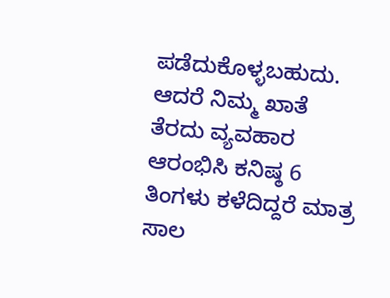ಪಡೆದುಕೊಳ್ಳಬಹುದು. ಆದರೆ ನಿಮ್ಮ ಖಾತೆ ತೆರದು ವ್ಯವಹಾರ ಆರಂಭಿಸಿ ಕನಿಷ್ಠ 6 ತಿಂಗಳು ಕಳೆದಿದ್ದರೆ ಮಾತ್ರ ಸಾಲ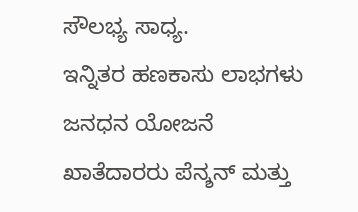ಸೌಲಭ್ಯ ಸಾಧ್ಯ.
ಇನ್ನಿತರ ಹಣಕಾಸು ಲಾಭಗಳು
ಜನಧನ ಯೋಜನೆ ಖಾತೆದಾರರು ಪೆನ್ಶನ್ ಮತ್ತು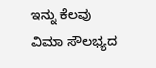ಇನ್ನು ಕೆಲವು ವಿಮಾ ಸೌಲಭ್ಯದ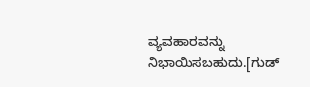ವ್ಯವಹಾರವನ್ನು ನಿಭಾಯಿಸಬಹುದು.[ಗುಡ್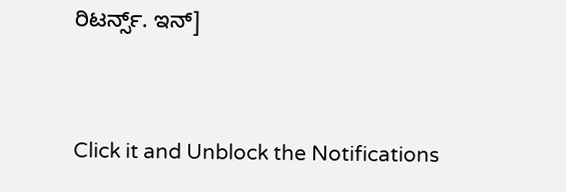ರಿಟರ್ನ್ಸ್. ಇನ್]


Click it and Unblock the Notifications